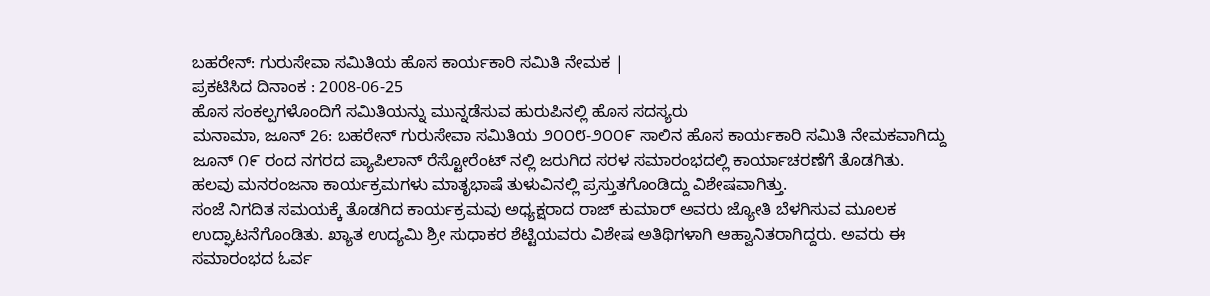ಬಹರೇನ್: ಗುರುಸೇವಾ ಸಮಿತಿಯ ಹೊಸ ಕಾರ್ಯಕಾರಿ ಸಮಿತಿ ನೇಮಕ |
ಪ್ರಕಟಿಸಿದ ದಿನಾಂಕ : 2008-06-25
ಹೊಸ ಸಂಕಲ್ಪಗಳೊಂದಿಗೆ ಸಮಿತಿಯನ್ನು ಮುನ್ನಡೆಸುವ ಹುರುಪಿನಲ್ಲಿ ಹೊಸ ಸದಸ್ಯರು
ಮನಾಮಾ, ಜೂನ್ 26: ಬಹರೇನ್ ಗುರುಸೇವಾ ಸಮಿತಿಯ ೨೦೦೮-೨೦೦೯ ಸಾಲಿನ ಹೊಸ ಕಾರ್ಯಕಾರಿ ಸಮಿತಿ ನೇಮಕವಾಗಿದ್ದು ಜೂನ್ ೧೯ ರಂದ ನಗರದ ಪ್ಯಾಪಿಲಾನ್ ರೆಸ್ಟೋರೆಂಟ್ ನಲ್ಲಿ ಜರುಗಿದ ಸರಳ ಸಮಾರಂಭದಲ್ಲಿ ಕಾರ್ಯಾಚರಣೆಗೆ ತೊಡಗಿತು.
ಹಲವು ಮನರಂಜನಾ ಕಾರ್ಯಕ್ರಮಗಳು ಮಾತೃಭಾಷೆ ತುಳುವಿನಲ್ಲಿ ಪ್ರಸ್ತುತಗೊಂಡಿದ್ದು ವಿಶೇಷವಾಗಿತ್ತು.
ಸಂಜೆ ನಿಗದಿತ ಸಮಯಕ್ಕೆ ತೊಡಗಿದ ಕಾರ್ಯಕ್ರಮವು ಅಧ್ಯಕ್ಷರಾದ ರಾಜ್ ಕುಮಾರ್ ಅವರು ಜ್ಯೋತಿ ಬೆಳಗಿಸುವ ಮೂಲಕ ಉದ್ಘಾಟನೆಗೊಂಡಿತು. ಖ್ಯಾತ ಉದ್ಯಮಿ ಶ್ರೀ ಸುಧಾಕರ ಶೆಟ್ಟಿಯವರು ವಿಶೇಷ ಅತಿಥಿಗಳಾಗಿ ಆಹ್ವಾನಿತರಾಗಿದ್ದರು. ಅವರು ಈ ಸಮಾರಂಭದ ಓರ್ವ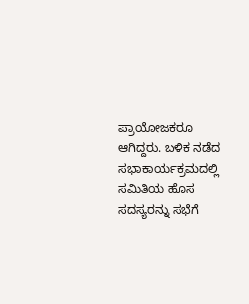ಪ್ರಾಯೋಜಕರೂ ಆಗಿದ್ದರು. ಬಳಿಕ ನಡೆದ ಸಭಾಕಾರ್ಯಕ್ರಮದಲ್ಲಿ ಸಮಿತಿಯ ಹೊಸ ಸದಸ್ಯರನ್ನು ಸಭೆಗೆ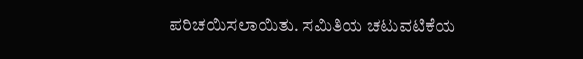ಪರಿಚಯಿಸಲಾಯಿತು. ಸಮಿತಿಯ ಚಟುವಟಿಕೆಯ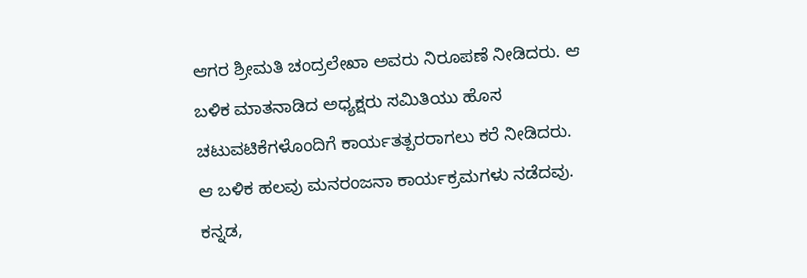ಆಗರ ಶ್ರೀಮತಿ ಚಂದ್ರಲೇಖಾ ಅವರು ನಿರೂಪಣೆ ನೀಡಿದರು. ಆ ಬಳಿಕ ಮಾತನಾಡಿದ ಅಧ್ಯಕ್ಷರು ಸಮಿತಿಯು ಹೊಸ ಚಟುವಟಿಕೆಗಳೊಂದಿಗೆ ಕಾರ್ಯತತ್ಪರರಾಗಲು ಕರೆ ನೀಡಿದರು.
ಆ ಬಳಿಕ ಹಲವು ಮನರಂಜನಾ ಕಾರ್ಯಕ್ರಮಗಳು ನಡೆದವು. ಕನ್ನಡ,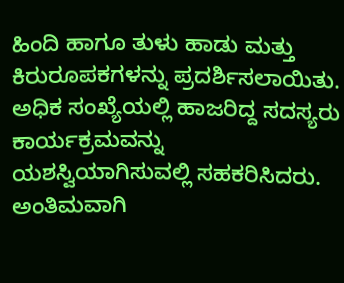ಹಿಂದಿ ಹಾಗೂ ತುಳು ಹಾಡು ಮತ್ತು ಕಿರುರೂಪಕಗಳನ್ನು ಪ್ರದರ್ಶಿಸಲಾಯಿತು. ಅಧಿಕ ಸಂಖ್ಯೆಯಲ್ಲಿ ಹಾಜರಿದ್ದ ಸದಸ್ಯರು ಕಾರ್ಯಕ್ರಮವನ್ನು ಯಶಸ್ವಿಯಾಗಿಸುವಲ್ಲಿ ಸಹಕರಿಸಿದರು. ಅಂತಿಮವಾಗಿ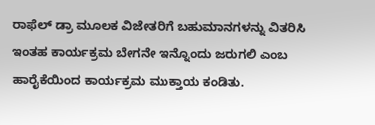ರಾಫೆಲ್ ಡ್ರಾ ಮೂಲಕ ವಿಜೇತರಿಗೆ ಬಹುಮಾನಗಳನ್ನು ವಿತರಿಸಿ ಇಂತಹ ಕಾರ್ಯಕ್ರಮ ಬೇಗನೇ ಇನ್ನೊಂದು ಜರುಗಲಿ ಎಂಬ ಹಾರೈಕೆಯಿಂದ ಕಾರ್ಯಕ್ರಮ ಮುಕ್ತಾಯ ಕಂಡಿತು.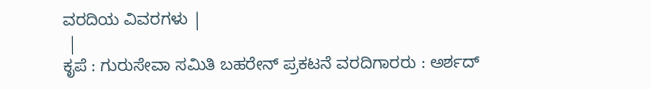ವರದಿಯ ವಿವರಗಳು |
 |
ಕೃಪೆ : ಗುರುಸೇವಾ ಸಮಿತಿ ಬಹರೇನ್ ಪ್ರಕಟನೆ ವರದಿಗಾರರು : ಅರ್ಶದ್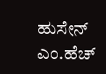ಹುಸೇನ್ ಎಂ.ಹೆಚ್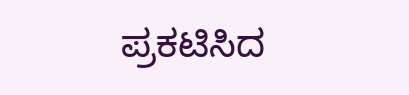ಪ್ರಕಟಿಸಿದ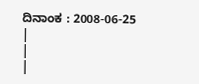ದಿನಾಂಕ : 2008-06-25
|
|
|